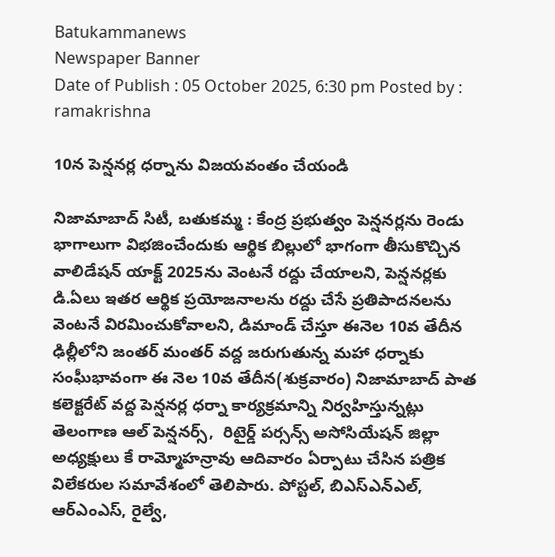Batukammanews
Newspaper Banner
Date of Publish : 05 October 2025, 6:30 pm Posted by : ramakrishna

10న పెన్షనర్ల ధర్నాను విజయవంతం చేయండి

నిజామాబాద్ సిటీ, బతుకమ్మ : కేంద్ర ప్రభుత్వం పెన్షనర్లను రెండు భాగాలుగా విభజించేందుకు ఆర్థిక బిల్లులో భాగంగా తీసుకొచ్చిన వాలిడేషన్ యాక్ట్ 2025ను వెంటనే రద్దు చేయాలని, పెన్షనర్లకు డి.ఏలు ఇతర ఆర్థిక ప్రయోజనాలను రద్దు చేసే ప్రతిపాదనలను వెంటనే విరమించుకోవాలని, డిమాండ్ చేస్తూ ఈనెల 10వ తేదీన ఢిల్లీలోని జంతర్ మంతర్ వద్ద జరుగుతున్న మహా ధర్నాకు సంఘీభావంగా ఈ నెల 10వ తేదీన(శుక్రవారం) నిజామాబాద్ పాత కలెక్టరేట్ వద్ద పెన్షనర్ల ధర్నా కార్యక్రమాన్ని నిర్వహిస్తున్నట్లు తెలంగాణ ఆల్ పెన్షనర్స్,  రిటైర్డ్ పర్సన్స్ అసోసియేషన్ జిల్లా అధ్యక్షులు కే రామ్మోహన్రావు ఆదివారం ఏర్పాటు చేసిన పత్రిక విలేకరుల సమావేశంలో తెలిపారు. పోస్టల్, బిఎస్ఎన్ఎల్, ఆర్ఎంఎస్, రైల్వే,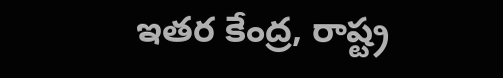ఇతర కేంద్ర, రాష్ట్ర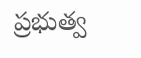ప్రభుత్వ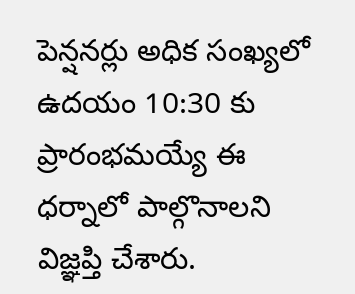పెన్షనర్లు అధిక సంఖ్యలో ఉదయం 10:30 కు ప్రారంభమయ్యే ఈ ధర్నాలో పాల్గొనాలని విజ్ఞప్తి చేశారు.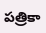పత్రికా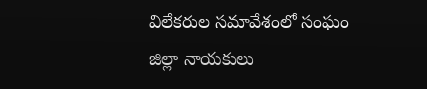విలేకరుల సమావేశంలో సంఘం జిల్లా నాయకులు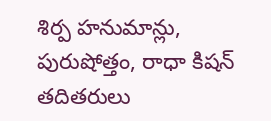శిర్ప హనుమాన్లు, పురుషోత్తం, రాధా కిషన్ తదితరులు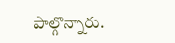పాల్గొన్నారు.